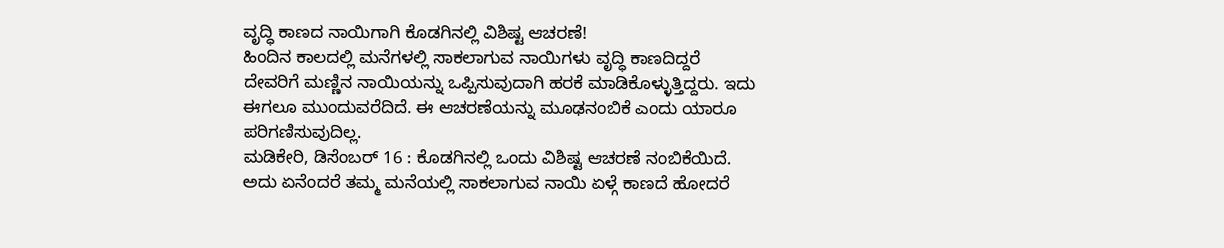ವೃದ್ಧಿ ಕಾಣದ ನಾಯಿಗಾಗಿ ಕೊಡಗಿನಲ್ಲಿ ವಿಶಿಷ್ಟ ಆಚರಣೆ!
ಹಿಂದಿನ ಕಾಲದಲ್ಲಿ ಮನೆಗಳಲ್ಲಿ ಸಾಕಲಾಗುವ ನಾಯಿಗಳು ವೃದ್ಧಿ ಕಾಣದಿದ್ದರೆ ದೇವರಿಗೆ ಮಣ್ಣಿನ ನಾಯಿಯನ್ನು ಒಪ್ಪಿಸುವುದಾಗಿ ಹರಕೆ ಮಾಡಿಕೊಳ್ಳುತ್ತಿದ್ದರು. ಇದು ಈಗಲೂ ಮುಂದುವರೆದಿದೆ. ಈ ಆಚರಣೆಯನ್ನು ಮೂಢನಂಬಿಕೆ ಎಂದು ಯಾರೂ ಪರಿಗಣಿಸುವುದಿಲ್ಲ.
ಮಡಿಕೇರಿ, ಡಿಸೆಂಬರ್ 16 : ಕೊಡಗಿನಲ್ಲಿ ಒಂದು ವಿಶಿಷ್ಟ ಆಚರಣೆ ನಂಬಿಕೆಯಿದೆ. ಅದು ಏನೆಂದರೆ ತಮ್ಮ ಮನೆಯಲ್ಲಿ ಸಾಕಲಾಗುವ ನಾಯಿ ಏಳ್ಗೆ ಕಾಣದೆ ಹೋದರೆ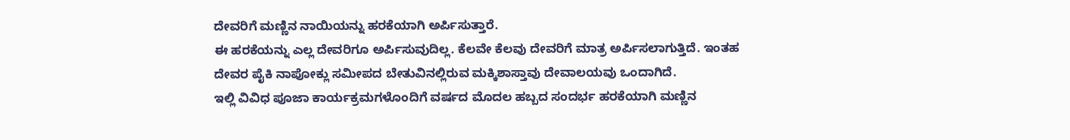ದೇವರಿಗೆ ಮಣ್ಣಿನ ನಾಯಿಯನ್ನು ಹರಕೆಯಾಗಿ ಅರ್ಪಿಸುತ್ತಾರೆ.
ಈ ಹರಕೆಯನ್ನು ಎಲ್ಲ ದೇವರಿಗೂ ಅರ್ಪಿಸುವುದಿಲ್ಲ. ಕೆಲವೇ ಕೆಲವು ದೇವರಿಗೆ ಮಾತ್ರ ಅರ್ಪಿಸಲಾಗುತ್ತಿದೆ. ಇಂತಹ ದೇವರ ಪೈಕಿ ನಾಪೋಕ್ಲು ಸಮೀಪದ ಬೇತುವಿನಲ್ಲಿರುವ ಮಕ್ಕಿಶಾಸ್ತಾವು ದೇವಾಲಯವು ಒಂದಾಗಿದೆ.
ಇಲ್ಲಿ ವಿವಿಧ ಪೂಜಾ ಕಾರ್ಯಕ್ರಮಗಳೊಂದಿಗೆ ವರ್ಷದ ಮೊದಲ ಹಬ್ಬದ ಸಂದರ್ಭ ಹರಕೆಯಾಗಿ ಮಣ್ಣಿನ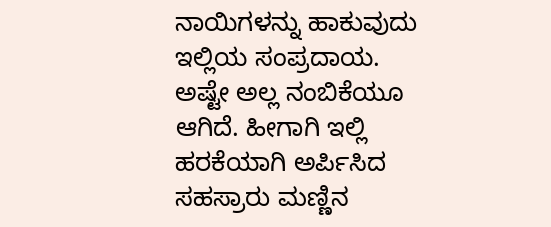ನಾಯಿಗಳನ್ನು ಹಾಕುವುದು ಇಲ್ಲಿಯ ಸಂಪ್ರದಾಯ. ಅಷ್ಟೇ ಅಲ್ಲ ನಂಬಿಕೆಯೂ ಆಗಿದೆ. ಹೀಗಾಗಿ ಇಲ್ಲಿ ಹರಕೆಯಾಗಿ ಅರ್ಪಿಸಿದ ಸಹಸ್ರಾರು ಮಣ್ಣಿನ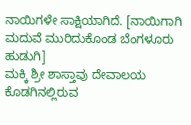ನಾಯಿಗಳೇ ಸಾಕ್ಷಿಯಾಗಿದೆ. [ನಾಯಿಗಾಗಿ ಮದುವೆ ಮುರಿದುಕೊಂಡ ಬೆಂಗಳೂರು ಹುಡುಗಿ]
ಮಕ್ಕಿ ಶ್ರೀ ಶಾಸ್ತಾವು ದೇವಾಲಯ ಕೊಡಗಿನಲ್ಲಿರುವ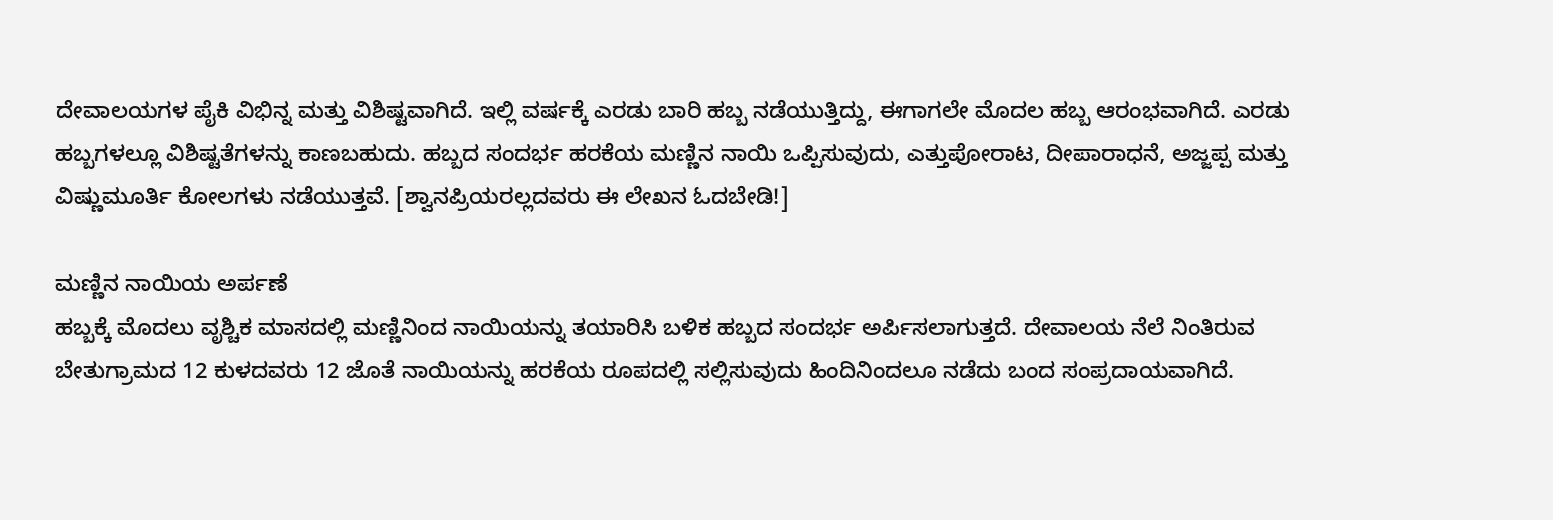ದೇವಾಲಯಗಳ ಪೈಕಿ ವಿಭಿನ್ನ ಮತ್ತು ವಿಶಿಷ್ಟವಾಗಿದೆ. ಇಲ್ಲಿ ವರ್ಷಕ್ಕೆ ಎರಡು ಬಾರಿ ಹಬ್ಬ ನಡೆಯುತ್ತಿದ್ದು, ಈಗಾಗಲೇ ಮೊದಲ ಹಬ್ಬ ಆರಂಭವಾಗಿದೆ. ಎರಡು ಹಬ್ಬಗಳಲ್ಲೂ ವಿಶಿಷ್ಟತೆಗಳನ್ನು ಕಾಣಬಹುದು. ಹಬ್ಬದ ಸಂದರ್ಭ ಹರಕೆಯ ಮಣ್ಣಿನ ನಾಯಿ ಒಪ್ಪಿಸುವುದು, ಎತ್ತುಪೋರಾಟ, ದೀಪಾರಾಧನೆ, ಅಜ್ಜಪ್ಪ ಮತ್ತು ವಿಷ್ಣುಮೂರ್ತಿ ಕೋಲಗಳು ನಡೆಯುತ್ತವೆ. [ಶ್ವಾನಪ್ರಿಯರಲ್ಲದವರು ಈ ಲೇಖನ ಓದಬೇಡಿ!]

ಮಣ್ಣಿನ ನಾಯಿಯ ಅರ್ಪಣೆ
ಹಬ್ಬಕ್ಕೆ ಮೊದಲು ವೃಶ್ಚಿಕ ಮಾಸದಲ್ಲಿ ಮಣ್ಣಿನಿಂದ ನಾಯಿಯನ್ನು ತಯಾರಿಸಿ ಬಳಿಕ ಹಬ್ಬದ ಸಂದರ್ಭ ಅರ್ಪಿಸಲಾಗುತ್ತದೆ. ದೇವಾಲಯ ನೆಲೆ ನಿಂತಿರುವ ಬೇತುಗ್ರಾಮದ 12 ಕುಳದವರು 12 ಜೊತೆ ನಾಯಿಯನ್ನು ಹರಕೆಯ ರೂಪದಲ್ಲಿ ಸಲ್ಲಿಸುವುದು ಹಿಂದಿನಿಂದಲೂ ನಡೆದು ಬಂದ ಸಂಪ್ರದಾಯವಾಗಿದೆ.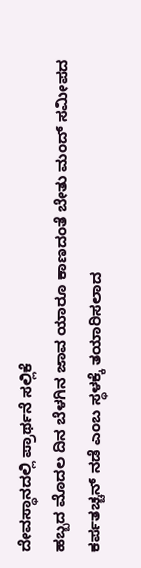ದೇವಸ್ಥಾನದಲ್ಲಿ ಪ್ರಾರ್ಥನೆ ಸಲ್ಲಿಕೆ
ಹಬ್ಬದ ಮೊದಲ ದಿನ ಬೆಳಗಿನ ಜಾವ ಯಾರೂ ಕಾಣದಂತೆ ಬೇತು ಮಂದ್ ಸಮೀಪದ ಕರ್ಪತಚ್ಚನ್ ನಡೆ ಎಂಬ ಸ್ಥಳಕ್ಕೆ ತಯಾರಿಸಲಾದ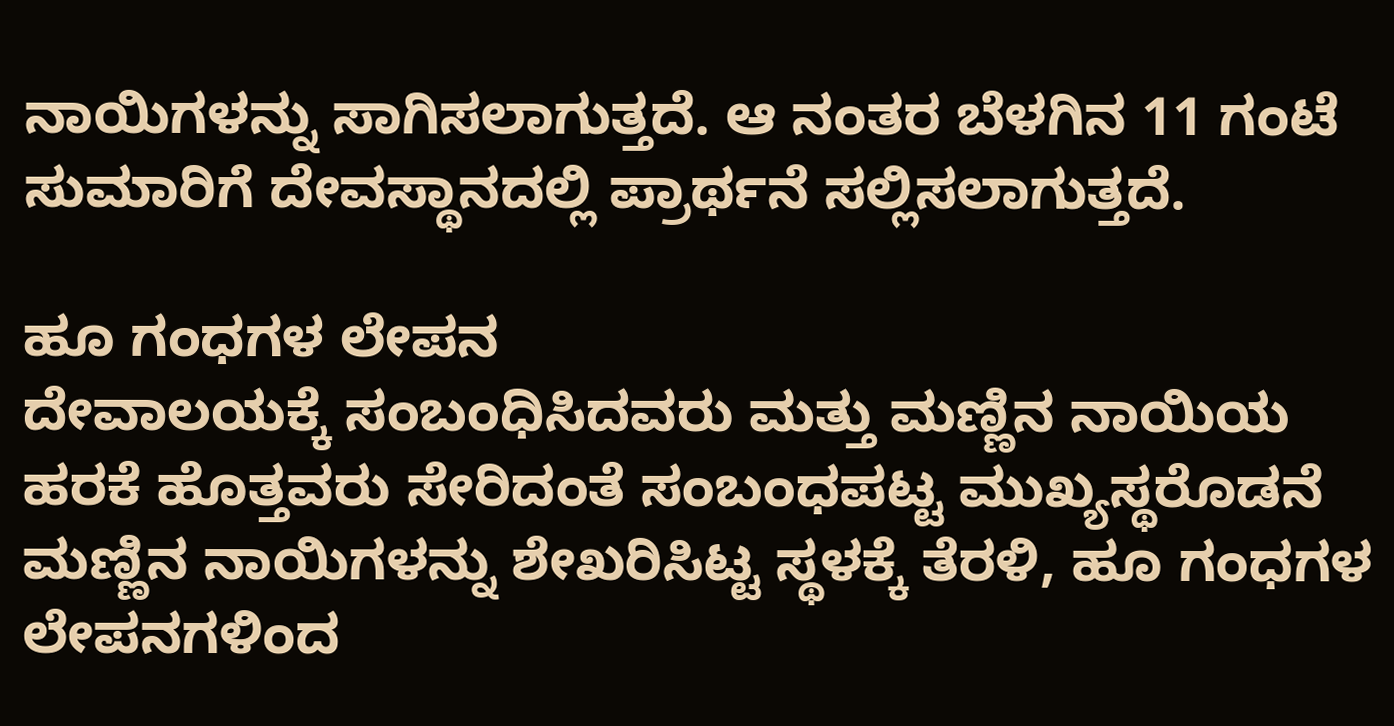ನಾಯಿಗಳನ್ನು ಸಾಗಿಸಲಾಗುತ್ತದೆ. ಆ ನಂತರ ಬೆಳಗಿನ 11 ಗಂಟೆ ಸುಮಾರಿಗೆ ದೇವಸ್ಥಾನದಲ್ಲಿ ಪ್ರಾರ್ಥನೆ ಸಲ್ಲಿಸಲಾಗುತ್ತದೆ.

ಹೂ ಗಂಧಗಳ ಲೇಪನ
ದೇವಾಲಯಕ್ಕೆ ಸಂಬಂಧಿಸಿದವರು ಮತ್ತು ಮಣ್ಣಿನ ನಾಯಿಯ ಹರಕೆ ಹೊತ್ತವರು ಸೇರಿದಂತೆ ಸಂಬಂಧಪಟ್ಟ ಮುಖ್ಯಸ್ಥರೊಡನೆ ಮಣ್ಣಿನ ನಾಯಿಗಳನ್ನು ಶೇಖರಿಸಿಟ್ಟ ಸ್ಥಳಕ್ಕೆ ತೆರಳಿ, ಹೂ ಗಂಧಗಳ ಲೇಪನಗಳಿಂದ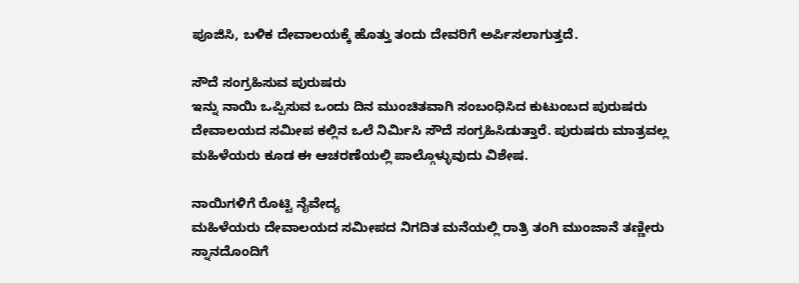ಪೂಜಿಸಿ, ಬಳಿಕ ದೇವಾಲಯಕ್ಕೆ ಹೊತ್ತು ತಂದು ದೇವರಿಗೆ ಅರ್ಪಿಸಲಾಗುತ್ತದೆ.

ಸೌದೆ ಸಂಗ್ರಹಿಸುವ ಪುರುಷರು
ಇನ್ನು ನಾಯಿ ಒಪ್ಪಿಸುವ ಒಂದು ದಿನ ಮುಂಚಿತವಾಗಿ ಸಂಬಂಧಿಸಿದ ಕುಟುಂಬದ ಪುರುಷರು ದೇವಾಲಯದ ಸಮೀಪ ಕಲ್ಲಿನ ಒಲೆ ನಿರ್ಮಿಸಿ ಸೌದೆ ಸಂಗ್ರಹಿಸಿಡುತ್ತಾರೆ. ಪುರುಷರು ಮಾತ್ರವಲ್ಲ ಮಹಿಳೆಯರು ಕೂಡ ಈ ಆಚರಣೆಯಲ್ಲಿ ಪಾಲ್ಗೊಳ್ಳುವುದು ವಿಶೇಷ.

ನಾಯಿಗಳಿಗೆ ರೊಟ್ಟಿ ನೈವೇದ್ಯ
ಮಹಿಳೆಯರು ದೇವಾಲಯದ ಸಮೀಪದ ನಿಗದಿತ ಮನೆಯಲ್ಲಿ ರಾತ್ರಿ ತಂಗಿ ಮುಂಜಾನೆ ತಣ್ಣೀರು ಸ್ನಾನದೊಂದಿಗೆ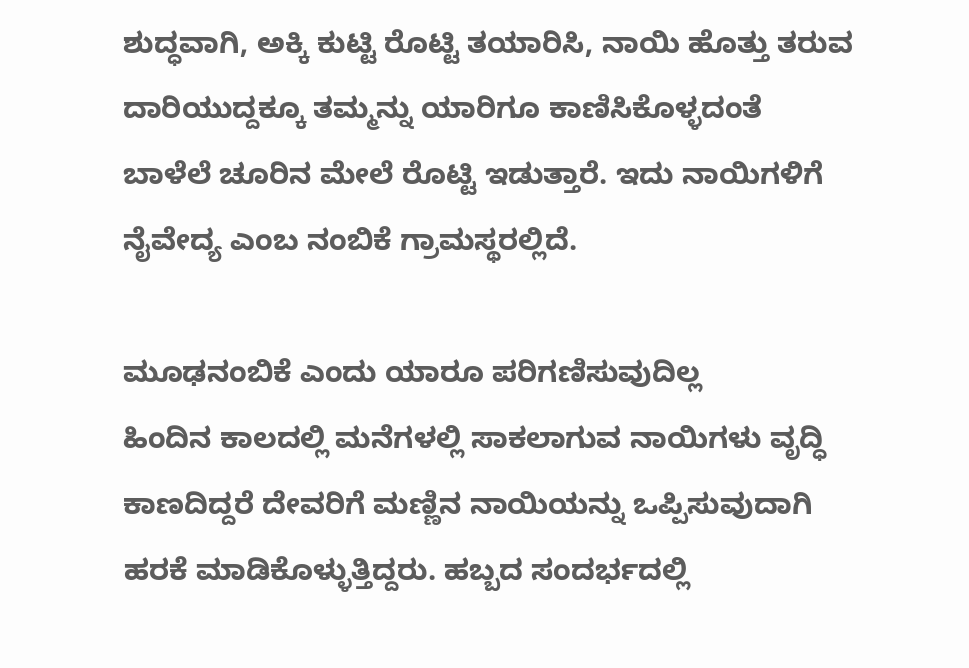ಶುದ್ಧವಾಗಿ, ಅಕ್ಕಿ ಕುಟ್ಟಿ ರೊಟ್ಟಿ ತಯಾರಿಸಿ, ನಾಯಿ ಹೊತ್ತು ತರುವ ದಾರಿಯುದ್ದಕ್ಕೂ ತಮ್ಮನ್ನು ಯಾರಿಗೂ ಕಾಣಿಸಿಕೊಳ್ಳದಂತೆ ಬಾಳೆಲೆ ಚೂರಿನ ಮೇಲೆ ರೊಟ್ಟಿ ಇಡುತ್ತಾರೆ. ಇದು ನಾಯಿಗಳಿಗೆ ನೈವೇದ್ಯ ಎಂಬ ನಂಬಿಕೆ ಗ್ರಾಮಸ್ಥರಲ್ಲಿದೆ.

ಮೂಢನಂಬಿಕೆ ಎಂದು ಯಾರೂ ಪರಿಗಣಿಸುವುದಿಲ್ಲ
ಹಿಂದಿನ ಕಾಲದಲ್ಲಿ ಮನೆಗಳಲ್ಲಿ ಸಾಕಲಾಗುವ ನಾಯಿಗಳು ವೃದ್ಧಿ ಕಾಣದಿದ್ದರೆ ದೇವರಿಗೆ ಮಣ್ಣಿನ ನಾಯಿಯನ್ನು ಒಪ್ಪಿಸುವುದಾಗಿ ಹರಕೆ ಮಾಡಿಕೊಳ್ಳುತ್ತಿದ್ದರು. ಹಬ್ಬದ ಸಂದರ್ಭದಲ್ಲಿ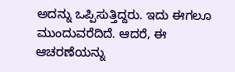ಅದನ್ನು ಒಪ್ಪಿಸುತ್ತಿದ್ದರು. ಇದು ಈಗಲೂ ಮುಂದುವರೆದಿದೆ. ಆದರೆ, ಈ ಆಚರಣೆಯನ್ನು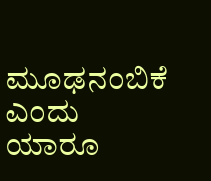ಮೂಢನಂಬಿಕೆ ಎಂದು ಯಾರೂ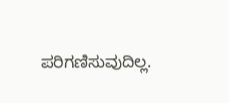ಪರಿಗಣಿಸುವುದಿಲ್ಲ.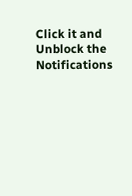Click it and Unblock the Notifications